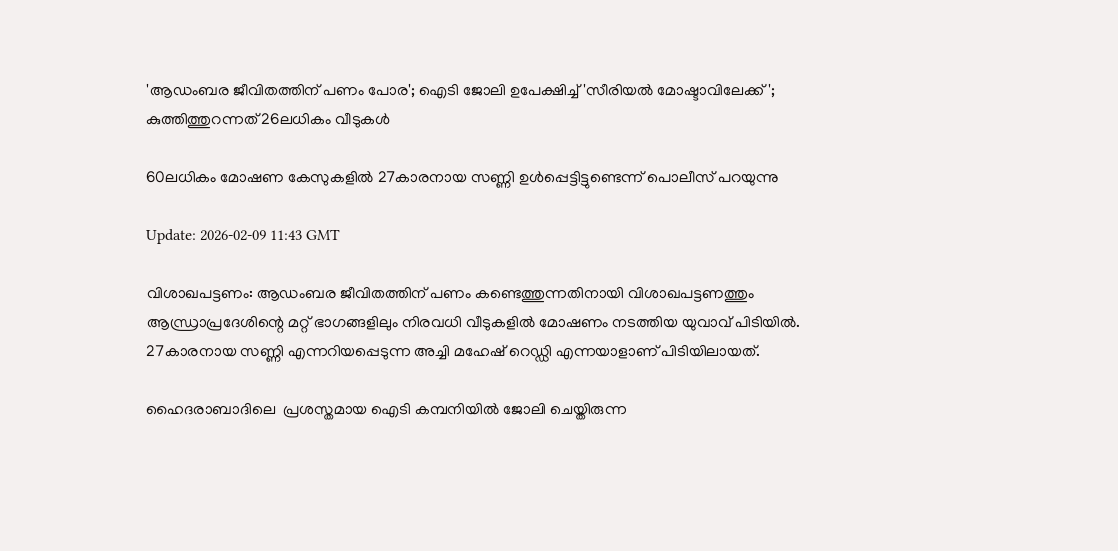'ആഡംബര ജീവിതത്തിന് പണം പോര'; ഐടി ജോലി ഉപേക്ഷിച്ച് 'സീരിയല്‍ മോഷ്ടാവിലേക്ക്'; കുത്തിത്തുറന്നത് 26ലധികം വീടുകള്‍

60ലധികം മോഷണ കേസുകളിൽ 27കാരനായ സണ്ണി ഉൾപ്പെട്ടിട്ടുണ്ടെന്ന് പൊലീസ് പറയുന്നു

Update: 2026-02-09 11:43 GMT

വിശാഖപട്ടണം: ആഡംബര ജീവിതത്തിന് പണം കണ്ടെത്തുന്നതിനായി വിശാഖപട്ടണത്തും ആന്ധ്രാപ്രദേശിന്റെ മറ്റ് ഭാഗങ്ങളിലും നിരവധി വീടുകളിൽ മോഷണം നടത്തിയ യുവാവ് പിടിയില്‍. 27കാരനായ സണ്ണി എന്നറിയപ്പെടുന്ന അച്ചി മഹേഷ് റെഡ്ഡി എന്നയാളാണ് പിടിയിലായത്.

ഹൈദരാബാദിലെ  പ്രശസ്തമായ ഐടി കമ്പനിയിൽ ജോലി ചെയ്തിരുന്ന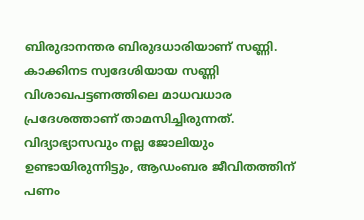ബിരുദാനന്തര ബിരുദധാരിയാണ് സണ്ണി. കാക്കിനട സ്വദേശിയായ സണ്ണി വിശാഖപട്ടണത്തിലെ മാധവധാര പ്രദേശത്താണ് താമസിച്ചിരുന്നത്.  വിദ്യാഭ്യാസവും നല്ല ജോലിയും ഉണ്ടായിരുന്നിട്ടും, ആഡംബര ജീവിതത്തിന് പണം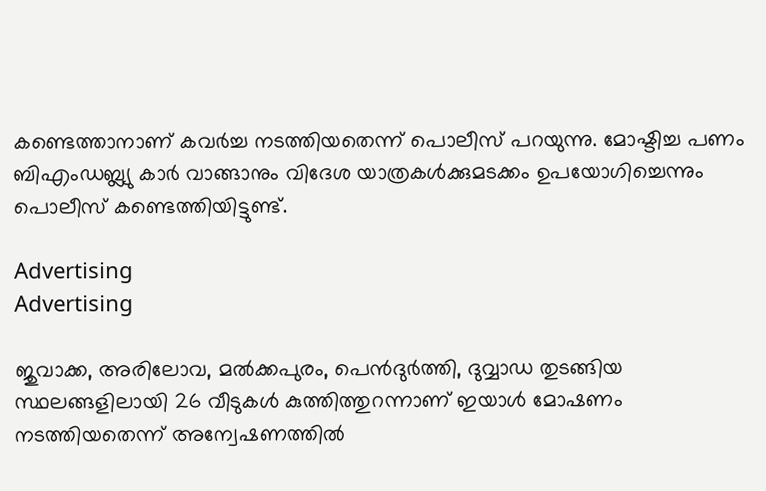കണ്ടെത്താനാണ് കവര്‍ച്ച നടത്തിയതെന്ന് പൊലീസ് പറയുന്നു. മോഷ്ടിച്ച പണം ബിഎംഡബ്ല്യു കാർ വാങ്ങാനും വിദേശ യാത്രകള്‍ക്കുമടക്കം ഉപയോഗിച്ചെന്നും പൊലീസ് കണ്ടെത്തിയിട്ടുണ്ട്.

Advertising
Advertising

ജുവാക്ക, അരിലോവ, മൽക്കപുരം, പെൻദുർത്തി, ദുവ്വാഡ തുടങ്ങിയ സ്ഥലങ്ങളിലായി 26 വീടുകള്‍ കുത്തിത്തുറന്നാണ് ഇയാള്‍ മോഷണം നടത്തിയതെന്ന് അന്വേഷണത്തില്‍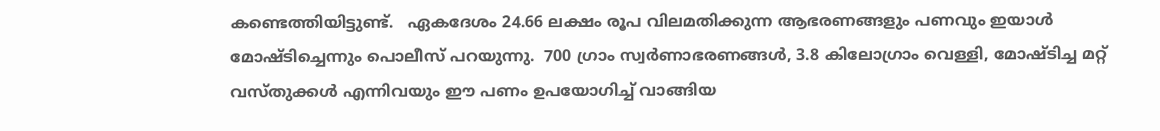കണ്ടെത്തിയിട്ടുണ്ട്.   ഏകദേശം 24.66 ലക്ഷം രൂപ വിലമതിക്കുന്ന ആഭരണങ്ങളും പണവും ഇയാള്‍ മോഷ്ടിച്ചെന്നും പൊലീസ് പറയുന്നു.  700 ഗ്രാം സ്വർണാഭരണങ്ങൾ, 3.8 കിലോഗ്രാം വെള്ളി, മോഷ്ടിച്ച മറ്റ് വസ്തുക്കള്‍ എന്നിവയും ഈ പണം ഉപയോഗിച്ച് വാങ്ങിയ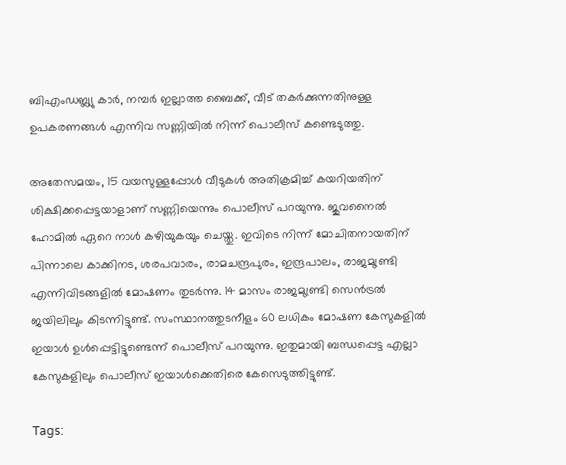ബിഎംഡബ്ല്യു കാർ, നമ്പർ ഇല്ലാത്ത ബൈക്ക്, വീട് തകർക്കുന്നതിനുള്ള ഉപകരണങ്ങൾ എന്നിവ സണ്ണിയിൽ നിന്ന് പൊലീസ് കണ്ടെടുത്തു.

അതേസമയം, 15 വയസുള്ളപ്പോൾ വീടുകള്‍ അതിക്രമിച്ച് കയറിയതിന് ശിക്ഷിക്കപ്പെട്ടയാളാണ് സണ്ണിയെന്നും പൊലീസ് പറയുന്നു. ജുവനൈല്‍ ഹോമില്‍ ഏറെ നാള്‍ കഴിയുകയും ചെയ്തു. ഇവിടെ നിന്ന് മോചിതനായതിന് പിന്നാലെ കാക്കിനട, ശരപവാരം, രാമചന്ദ്രപുരം, ഇന്ദ്രപാലം, രാജമുണ്ട്രി എന്നിവിടങ്ങളിൽ മോഷണം തുടർന്നു. 14 മാസം രാജമുണ്ട്രി സെൻട്രൽ ജയിലിലും കിടന്നിട്ടുണ്ട്. സംസ്ഥാനത്തുടനീളം 60 ലധികം മോഷണ കേസുകളിൽ ഇയാൾ ഉൾപ്പെട്ടിട്ടുണ്ടെന്ന് പൊലീസ് പറയുന്നു. ഇതുമായി ബന്ധപ്പെട്ട എല്ലാ കേസുകളിലും പൊലീസ് ഇയാൾക്കെതിരെ കേസെടുത്തിട്ടുണ്ട്.

Tags: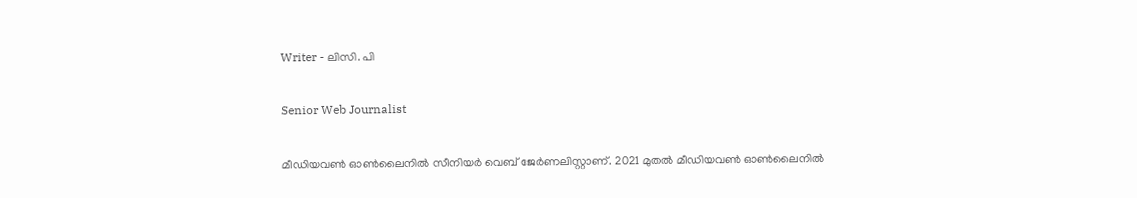Writer - ലിസി. പി

Senior Web Journalist

മീഡിയവൺ ഓൺലൈനിൽ സീനിയർ വെബ് ജേർണലിസ്റ്റാണ്. 2021 മുതൽ മീഡിയവൺ ഓൺലൈനിൽ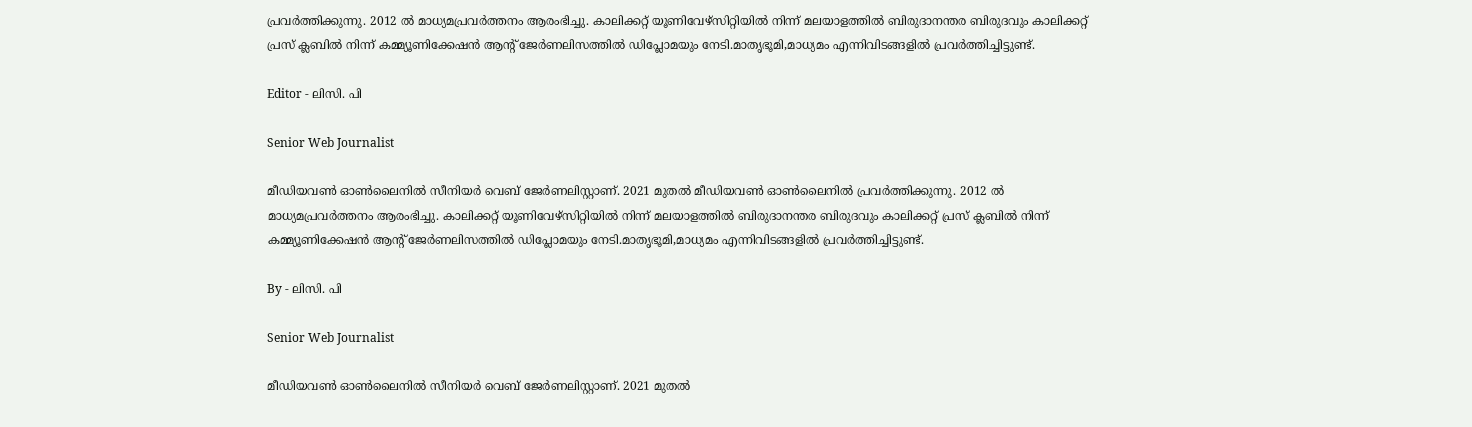പ്രവർത്തിക്കുന്നു. 2012 ല്‍ മാധ്യമപ്രവര്‍ത്തനം ആരംഭിച്ചു. കാലിക്കറ്റ് യൂണിവേഴ്‌സിറ്റിയിൽ നിന്ന് മലയാളത്തിൽ ബിരുദാനന്തര ബിരുദവും കാലിക്കറ്റ് പ്രസ് ക്ലബിൽ നിന്ന് കമ്മ്യൂണിക്കേഷൻ ആന്റ് ജേർണലിസത്തിൽ ഡിപ്ലോമയും നേടി.മാതൃഭൂമി,മാധ്യമം എന്നിവിടങ്ങളിൽ പ്രവർത്തിച്ചിട്ടുണ്ട്.

Editor - ലിസി. പി

Senior Web Journalist

മീഡിയവൺ ഓൺലൈനിൽ സീനിയർ വെബ് ജേർണലിസ്റ്റാണ്. 2021 മുതൽ മീഡിയവൺ ഓൺലൈനിൽ പ്രവർത്തിക്കുന്നു. 2012 ല്‍ മാധ്യമപ്രവര്‍ത്തനം ആരംഭിച്ചു. കാലിക്കറ്റ് യൂണിവേഴ്‌സിറ്റിയിൽ നിന്ന് മലയാളത്തിൽ ബിരുദാനന്തര ബിരുദവും കാലിക്കറ്റ് പ്രസ് ക്ലബിൽ നിന്ന് കമ്മ്യൂണിക്കേഷൻ ആന്റ് ജേർണലിസത്തിൽ ഡിപ്ലോമയും നേടി.മാതൃഭൂമി,മാധ്യമം എന്നിവിടങ്ങളിൽ പ്രവർത്തിച്ചിട്ടുണ്ട്.

By - ലിസി. പി

Senior Web Journalist

മീഡിയവൺ ഓൺലൈനിൽ സീനിയർ വെബ് ജേർണലിസ്റ്റാണ്. 2021 മുതൽ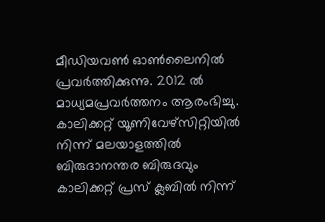മീഡിയവൺ ഓൺലൈനിൽ പ്രവർത്തിക്കുന്നു. 2012 ല്‍ മാധ്യമപ്രവര്‍ത്തനം ആരംഭിച്ചു. കാലിക്കറ്റ് യൂണിവേഴ്‌സിറ്റിയിൽ നിന്ന് മലയാളത്തിൽ ബിരുദാനന്തര ബിരുദവും കാലിക്കറ്റ് പ്രസ് ക്ലബിൽ നിന്ന്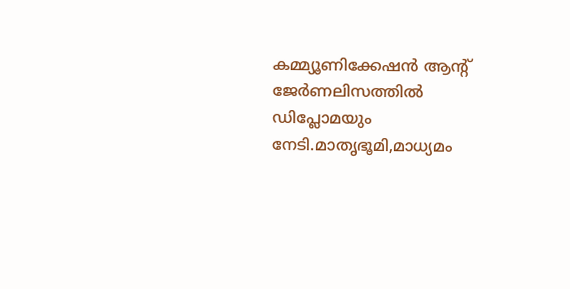കമ്മ്യൂണിക്കേഷൻ ആന്റ് ജേർണലിസത്തിൽ ഡിപ്ലോമയും നേടി.മാതൃഭൂമി,മാധ്യമം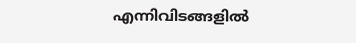എന്നിവിടങ്ങളിൽ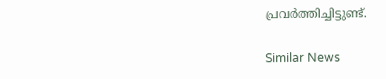പ്രവർത്തിച്ചിട്ടുണ്ട്.

Similar News